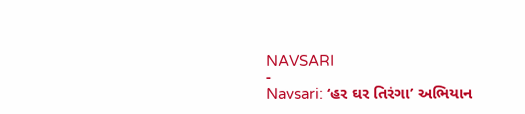NAVSARI
-
Navsari: ‘હર ઘર તિરંગા’ અભિયાન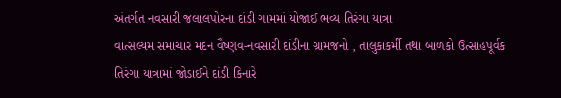અંતર્ગત નવસારી જલાલપોરના દાંડી ગામમાં યોજાઈ ભવ્ય તિરંગા યાત્રા
વાત્સલ્યમ સમાચાર મદન વૈષ્ણવ-નવસારી દાંડીના ગ્રામજનો , તાલુકાકર્મી તથા બાળકો ઉત્સાહપૂર્વક તિરંગા યાત્રામાં જોડાઈને દાંડી કિનારે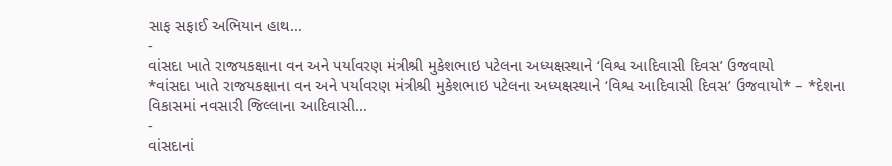સાફ સફાઈ અભિયાન હાથ…
-
વાંસદા ખાતે રાજયકક્ષાના વન અને પર્યાવરણ મંત્રીશ્રી મુકેશભાઇ પટેલના અધ્યક્ષસ્થાને ‘વિશ્વ આદિવાસી દિવસ’ ઉજવાયો
*વાંસદા ખાતે રાજયકક્ષાના વન અને પર્યાવરણ મંત્રીશ્રી મુકેશભાઇ પટેલના અધ્યક્ષસ્થાને ‘વિશ્વ આદિવાસી દિવસ’ ઉજવાયો* – *દેશના વિકાસમાં નવસારી જિલ્લાના આદિવાસી…
-
વાંસદાનાં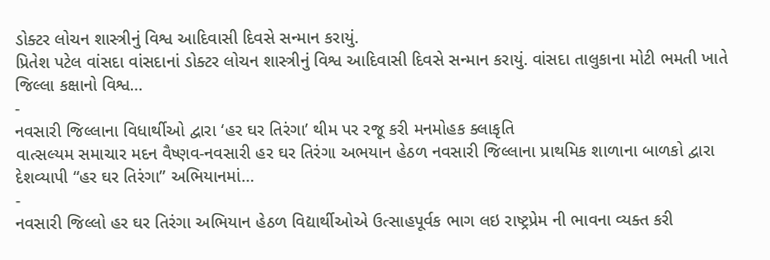ડોક્ટર લોચન શાસ્ત્રીનું વિશ્વ આદિવાસી દિવસે સન્માન કરાયું.
પ્રિતેશ પટેલ વાંસદા વાંસદાનાં ડોક્ટર લોચન શાસ્ત્રીનું વિશ્વ આદિવાસી દિવસે સન્માન કરાયું. વાંસદા તાલુકાના મોટી ભમતી ખાતે જિલ્લા કક્ષાનો વિશ્વ…
-
નવસારી જિલ્લાના વિધાર્થીઓ દ્વારા ‘હર ઘર તિરંગા’ થીમ પર રજૂ કરી મનમોહક ક્લાકૃતિ
વાત્સલ્યમ સમાચાર મદન વૈષ્ણવ-નવસારી હર ઘર તિરંગા અભયાન હેઠળ નવસારી જિલ્લાના પ્રાથમિક શાળાના બાળકો દ્વારા દેશવ્યાપી “હર ઘર તિરંગા” અભિયાનમાં…
-
નવસારી જિલ્લો હર ઘર તિરંગા અભિયાન હેઠળ વિદ્યાર્થીઓએ ઉત્સાહપૂર્વક ભાગ લઇ રાષ્ટ્રપ્રેમ ની ભાવના વ્યક્ત કરી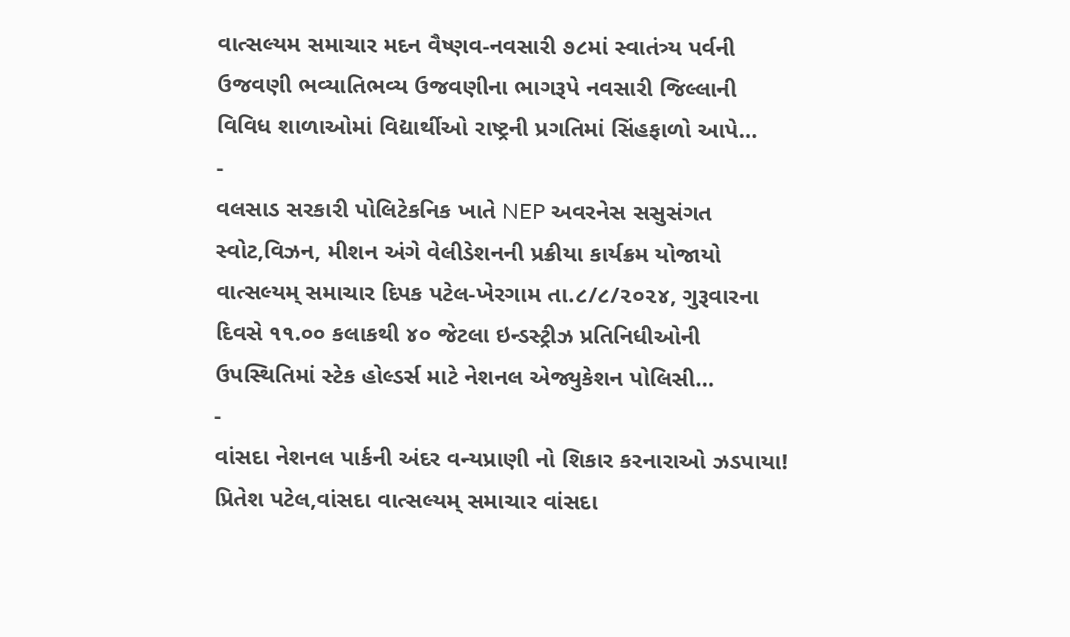વાત્સલ્યમ સમાચાર મદન વૈષ્ણવ-નવસારી ૭૮માં સ્વાતંત્ર્ય પર્વની ઉજવણી ભવ્યાતિભવ્ય ઉજવણીના ભાગરૂપે નવસારી જિલ્લાની વિવિધ શાળાઓમાં વિદ્યાર્થીઓ રાષ્ટ્રની પ્રગતિમાં સિંહફાળો આપે…
-
વલસાડ સરકારી પોલિટેકનિક ખાતે NEP અવરનેસ સસુસંગત સ્વોટ,વિઝન, મીશન અંગે વેલીડેશનની પ્રક્રીયા કાર્યક્રમ યોજાયો
વાત્સલ્યમ્ સમાચાર દિપક પટેલ-ખેરગામ તા.૮/૮/૨૦૨૪, ગુરૂવારના દિવસે ૧૧.૦૦ કલાકથી ૪૦ જેટલા ઇન્ડસ્ટ્રીઝ પ્રતિનિધીઓની ઉપસ્થિતિમાં સ્ટેક હોલ્ડર્સ માટે નેશનલ એજ્યુકેશન પોલિસી…
-
વાંસદા નેશનલ પાર્કની અંદર વન્યપ્રાણી નો શિકાર કરનારાઓ ઝડપાયા!
પ્રિતેશ પટેલ,વાંસદા વાત્સલ્યમ્ સમાચાર વાંસદા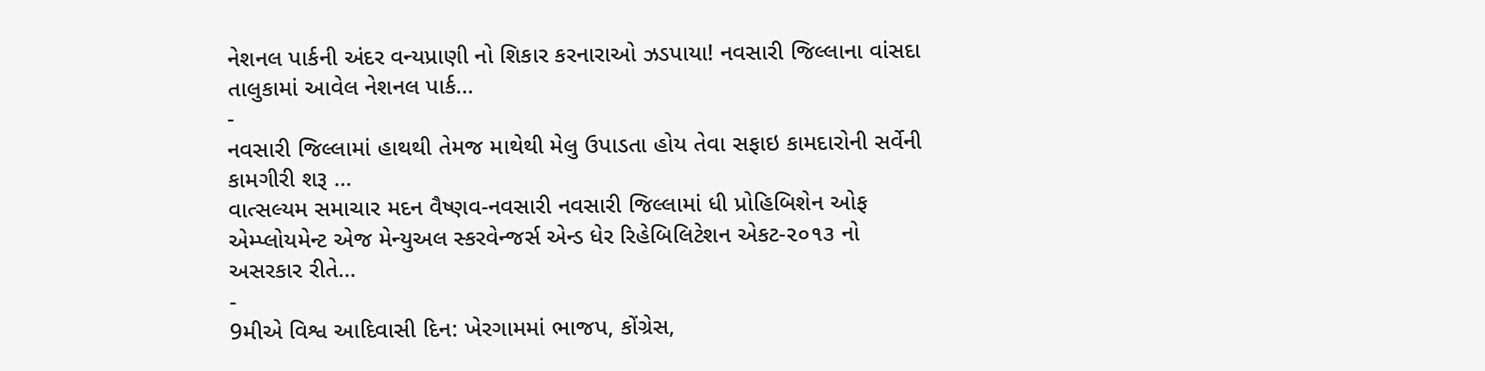નેશનલ પાર્કની અંદર વન્યપ્રાણી નો શિકાર કરનારાઓ ઝડપાયા! નવસારી જિલ્લાના વાંસદા તાલુકામાં આવેલ નેશનલ પાર્ક…
-
નવસારી જિલ્લામાં હાથથી તેમજ માથેથી મેલુ ઉપાડતા હોય તેવા સફાઇ કામદારોની સર્વેની કામગીરી શરૂ …
વાત્સલ્યમ સમાચાર મદન વૈષ્ણવ-નવસારી નવસારી જિલ્લામાં ધી પ્રોહિબિશેન ઓફ એમ્પ્લોયમેન્ટ એજ મેન્યુઅલ સ્કરવેન્જર્સ એન્ડ ધેર રિહેબિલિટેશન એકટ-૨૦૧૩ નો અસરકાર રીતે…
-
9મીએ વિશ્વ આદિવાસી દિન: ખેરગામમાં ભાજપ, કોંગ્રેસ,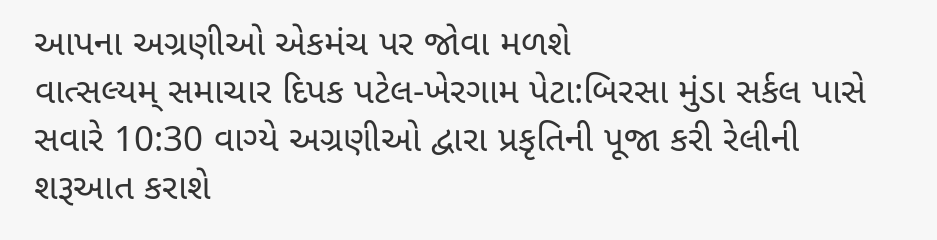આપના અગ્રણીઓ એકમંચ પર જોવા મળશે
વાત્સલ્યમ્ સમાચાર દિપક પટેલ-ખેરગામ પેટા:બિરસા મુંડા સર્કલ પાસે સવારે 10:30 વાગ્યે અગ્રણીઓ દ્વારા પ્રકૃતિની પૂજા કરી રેલીની શરૂઆત કરાશે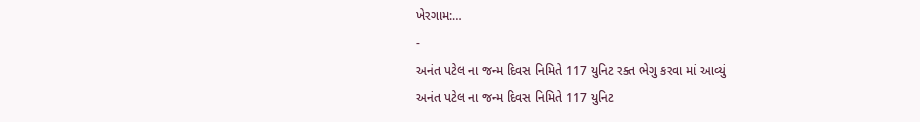ખેરગામ:…
-
અનંત પટેલ ના જન્મ દિવસ નિમિતે 117 યુનિટ રક્ત ભેગુ કરવા માં આવ્યું
અનંત પટેલ ના જન્મ દિવસ નિમિતે 117 યુનિટ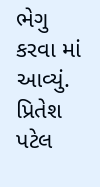ભેગુ કરવા માં આવ્યું. પ્રિતેશ પટેલ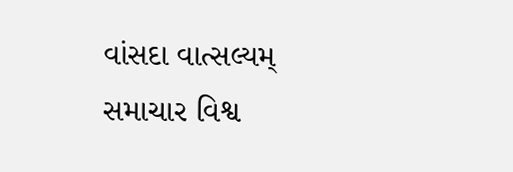વાંસદા વાત્સલ્યમ્ સમાચાર વિશ્વ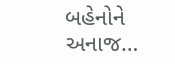બહેનોને અનાજ…